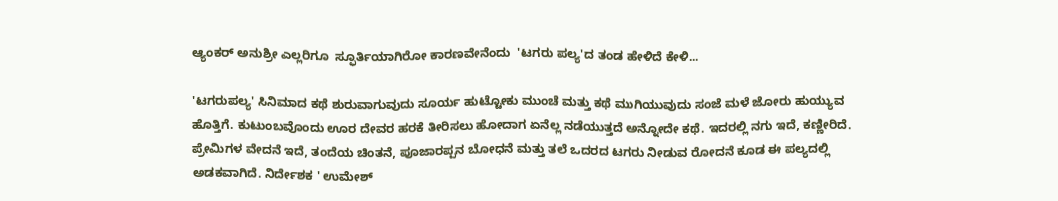ಆ್ಯಂಕರ್ ಅನುಶ್ರೀ ಎಲ್ಲರಿಗೂ  ಸ್ಫೂರ್ತಿಯಾಗಿರೋ ಕಾರಣವೇನೆಂದು  'ಟಗರು ಪಲ್ಯ'ದ ತಂಡ ಹೇಳಿದೆ ಕೇಳಿ...

'ಟಗರುಪಲ್ಯ' ಸಿನಿಮಾದ ಕಥೆ ಶುರುವಾಗುವುದು ಸೂರ್ಯ ಹುಟ್ಟೋಕು ಮುಂಚೆ ಮತ್ತು ಕಥೆ ಮುಗಿಯುವುದು ಸಂಜೆ ಮಳೆ ಜೋರು ಹುಯ್ಯುವ ಹೊತ್ತಿಗೆ. ಕುಟುಂಬವೊಂದು ಊರ ದೇವರ ಹರಕೆ ತೀರಿಸಲು ಹೋದಾಗ ಏನೆಲ್ಲ ನಡೆಯುತ್ತದೆ ಅನ್ನೋದೇ ಕಥೆ. ಇದರಲ್ಲಿ ನಗು ಇದೆ, ಕಣ್ಣೀರಿದೆ. ಪ್ರೇಮಿಗಳ ವೇದನೆ ಇದೆ, ತಂದೆಯ ಚಿಂತನೆ, ಪೂಜಾರಪ್ಪನ ಬೋಧನೆ ಮತ್ತು ತಲೆ ಒದರದ ಟಗರು ನೀಡುವ ರೋದನೆ ಕೂಡ ಈ ಪಲ್ಯದಲ್ಲಿ ಅಡಕವಾಗಿದೆ. ನಿರ್ದೇಶಕ ' ಉಮೇಶ್‌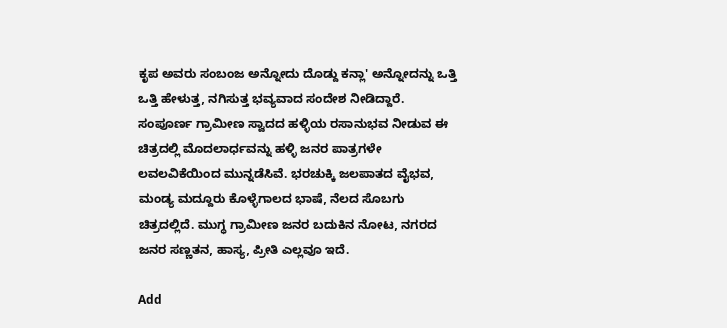ಕೃಪ ಅವರು ಸಂಬಂಜ ಅನ್ನೋದು ದೊಡ್ದು ಕನ್ಲಾ' ಅನ್ನೋದನ್ನು ಒತ್ತಿ ಒತ್ತಿ ಹೇಳುತ್ತ, ನಗಿಸುತ್ತ ಭವ್ಯವಾದ ಸಂದೇಶ ನೀಡಿದ್ದಾರೆ. ಸಂಪೂರ್ಣ ಗ್ರಾಮೀಣ ಸ್ವಾದದ ಹಳ್ಳಿಯ ರಸಾನುಭವ ನೀಡುವ ಈ ಚಿತ್ರದಲ್ಲಿ ಮೊದಲಾರ್ಧವನ್ನು ಹಳ್ಳಿ ಜನರ ಪಾತ್ರಗಳೇ ಲವಲವಿಕೆಯಿಂದ ಮುನ್ನಡೆಸಿವೆ. ಭರಚುಕ್ಕಿ ಜಲಪಾತದ ವೈಭವ, ಮಂಡ್ಯ ಮದ್ದೂರು ಕೊಳ್ಳೆಗಾಲದ ಭಾಷೆ, ನೆಲದ ಸೊಬಗು ಚಿತ್ರದಲ್ಲಿದೆ. ಮುಗ್ಧ ಗ್ರಾಮೀಣ ಜನರ ಬದುಕಿನ ನೋಟ, ನಗರದ ಜನರ ಸಣ್ಣತನ, ಹಾಸ್ಯ, ಪ್ರೀತಿ ಎಲ್ಲವೂ ಇದೆ.

Add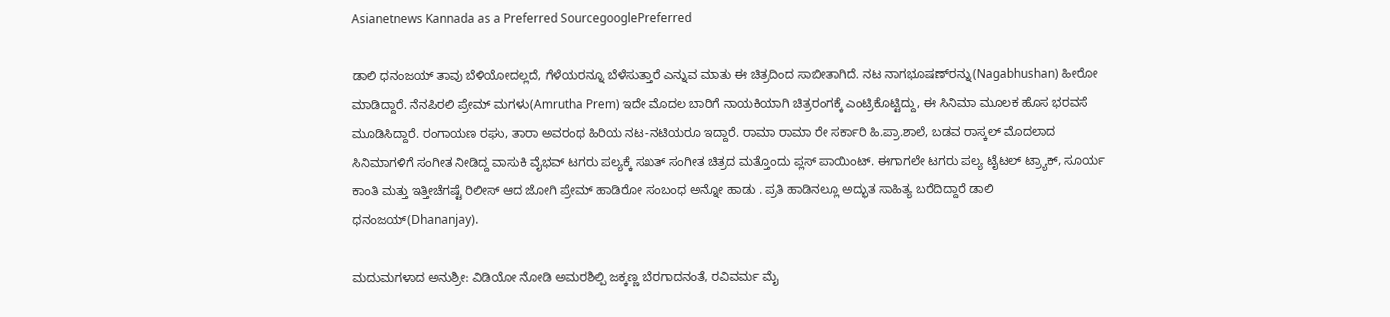Asianetnews Kannada as a Preferred SourcegooglePreferred

ಡಾಲಿ ಧನಂಜಯ್ ತಾವು ಬೆಳಿಯೋದಲ್ಲದೆ, ಗೆಳೆಯರನ್ನೂ ಬೆಳೆಸುತ್ತಾರೆ ಎನ್ನುವ ಮಾತು ಈ ಚಿತ್ರದಿಂದ ಸಾಬೀತಾಗಿದೆ. ನಟ ನಾಗಭೂಷಣ್‌ರನ್ನು(Nagabhushan) ಹೀರೋ ಮಾಡಿದ್ದಾರೆ. ನೆನಪಿರಲಿ ಪ್ರೇಮ್ ಮಗಳು(Amrutha Prem) ಇದೇ ಮೊದಲ ಬಾರಿಗೆ ನಾಯಕಿಯಾಗಿ ಚಿತ್ರರಂಗಕ್ಕೆ ಎಂಟ್ರಿಕೊಟ್ಟಿದ್ದು, ಈ ಸಿನಿಮಾ ಮೂಲಕ ಹೊಸ ಭರವಸೆ ಮೂಡಿಸಿದ್ದಾರೆ. ರಂಗಾಯಣ ರಘು, ತಾರಾ ಅವರಂಥ ಹಿರಿಯ ನಟ-ನಟಿಯರೂ ಇದ್ದಾರೆ. ರಾಮಾ ರಾಮಾ ರೇ ಸರ್ಕಾರಿ ಹಿ.ಪ್ರಾ.ಶಾಲೆ, ಬಡವ ರಾಸ್ಕಲ್ ಮೊದಲಾದ ಸಿನಿಮಾಗಳಿಗೆ ಸಂಗೀತ ನೀಡಿದ್ದ ವಾಸುಕಿ ವೈಭವ್ ಟಗರು ಪಲ್ಯಕ್ಕೆ ಸಖತ್ ಸಂಗೀತ ಚಿತ್ರದ ಮತ್ತೊಂದು ಪ್ಲಸ್ ಪಾಯಿಂಟ್. ಈಗಾಗಲೇ ಟಗರು ಪಲ್ಯ ಟೈಟಲ್ ಟ್ರ್ಯಾಕ್, ಸೂರ್ಯ ಕಾಂತಿ ಮತ್ತು ಇತ್ತೀಚೆಗಷ್ಟೆ ರಿಲೀಸ್ ಆದ ಜೋಗಿ ಪ್ರೇಮ್ ಹಾಡಿರೋ ಸಂಬಂಧ ಅನ್ನೋ ಹಾಡು . ಪ್ರತಿ ಹಾಡಿನಲ್ಲೂ ಅದ್ಭುತ ಸಾಹಿತ್ಯ ಬರೆದಿದ್ದಾರೆ ಡಾಲಿ ಧನಂಜಯ್(Dhananjay).

ಮದುಮಗಳಾದ ಅನುಶ್ರೀ: ವಿಡಿಯೋ ನೋಡಿ ಅಮರಶಿಲ್ಪಿ ಜಕ್ಕಣ್ಣ ಬೆರಗಾದನಂತೆ, ರವಿವರ್ಮ ಮೈ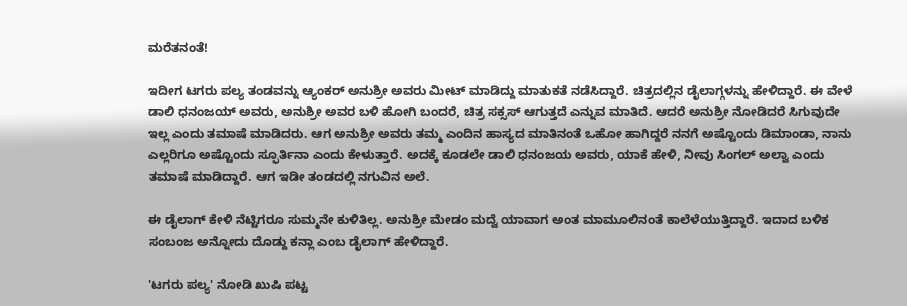ಮರೆತನಂತೆ!

ಇದೀಗ ಟಗರು ಪಲ್ಯ ತಂಡವನ್ನು ಆ್ಯಂಕರ್ ಅನುಶ್ರೀ ಅವರು ಮೀಟ್ ಮಾಡಿದ್ದು ಮಾತುಕತೆ ನಡೆಸಿದ್ದಾರೆ. ಚಿತ್ರದಲ್ಲಿನ ಡೈಲಾಗ್ಗಳನ್ನು ಹೇಳಿದ್ದಾರೆ. ಈ ವೇಳೆ ಡಾಲಿ ಧನಂಜಯ್ ಅವರು, ಅನುಶ್ರೀ ಅವರ ಬಳಿ ಹೋಗಿ ಬಂದರೆ, ಚಿತ್ರ ಸಕ್ಸಸ್ ಆಗುತ್ತದೆ ಎನ್ನುವ ಮಾತಿದೆ. ಆದರೆ ಅನುಶ್ರೀ ನೋಡಿದರೆ ಸಿಗುವುದೇ ಇಲ್ಲ ಎಂದು ತಮಾಷೆ ಮಾಡಿದರು. ಆಗ ಅನುಶ್ರೀ ಅವರು ತಮ್ಮ ಎಂದಿನ ಹಾಸ್ಯದ ಮಾತಿನಂತೆ ಒಹೋ ಹಾಗಿದ್ದರೆ ನನಗೆ ಅಷ್ಟೊಂದು ಡಿಮಾಂಡಾ, ನಾನು ಎಲ್ಲರಿಗೂ ಅಷ್ಟೊಂದು ಸ್ಫೂರ್ತಿನಾ ಎಂದು ಕೇಳುತ್ತಾರೆ. ಅದಕ್ಕೆ ಕೂಡಲೇ ಡಾಲಿ ಧನಂಜಯ ಅವರು, ಯಾಕೆ ಹೇಳಿ, ನೀವು ಸಿಂಗಲ್ ಅಲ್ವಾ ಎಂದು ತಮಾಷೆ ಮಾಡಿದ್ದಾರೆ. ಆಗ ಇಡೀ ತಂಡದಲ್ಲಿ ನಗುವಿನ ಅಲೆ.

ಈ ಡೈಲಾಗ್ ಕೇಳಿ ನೆಟ್ಟಿಗರೂ ಸುಮ್ಮನೇ ಕುಳಿತಿಲ್ಲ. ಅನುಶ್ರೀ ಮೇಡಂ ಮದ್ವೆ ಯಾವಾಗ ಅಂತ ಮಾಮೂಲಿನಂತೆ ಕಾಲೆಳೆಯುತ್ತಿದ್ದಾರೆ. ಇದಾದ ಬಳಿಕ ಸಂಬಂಜ ಅನ್ನೋದು ದೊಡ್ದು ಕನ್ಲಾ ಎಂಬ ಡೈಲಾಗ್ ಹೇಳಿದ್ದಾರೆ.

'ಟಗರು ಪಲ್ಯ' ನೋಡಿ ಖುಷಿ ಪಟ್ಟ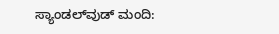ಸ್ಯಾಂಡಲ್‌ವುಡ್‌ ಮಂದಿ: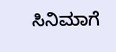ಸಿನಿಮಾಗೆ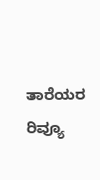ತಾರೆಯರ ರಿವ್ಯೂ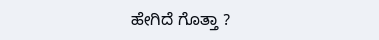ಹೇಗಿದೆ ಗೊತ್ತಾ ?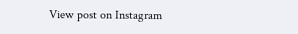View post on Instagram